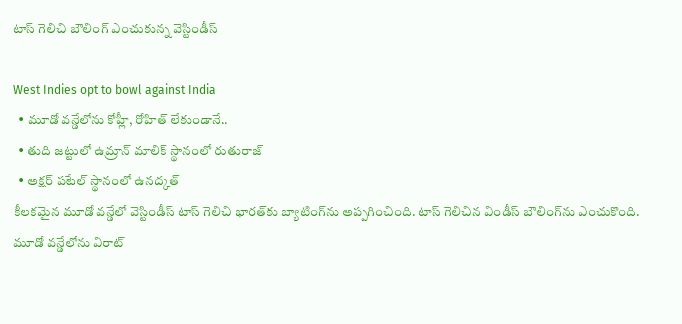టాస్ గెలిచి బౌలింగ్ ఎంచుకున్న వెస్టిండీస్

West Indies opt to bowl against India
  • మూడో వన్డేలోను కోహ్లీ, రోహిత్ లేకుండానే..
  • తుది జట్టులో ఉమ్రాన్ మాలిక్ స్థానంలో రుతురాజ్
  • అక్షర్ పటేల్ స్థానంలో ఉనద్కత్
కీలకమైన మూడో వన్డేలో వెస్టిండీస్ టాస్ గెలిచి భారత్‌కు బ్యాటింగ్‌ను అప్పగించింది. టాస్ గెలిచిన విండీస్ బౌలింగ్‌ను ఎంచుకొంది. మూడో వన్డేలోను విరాట్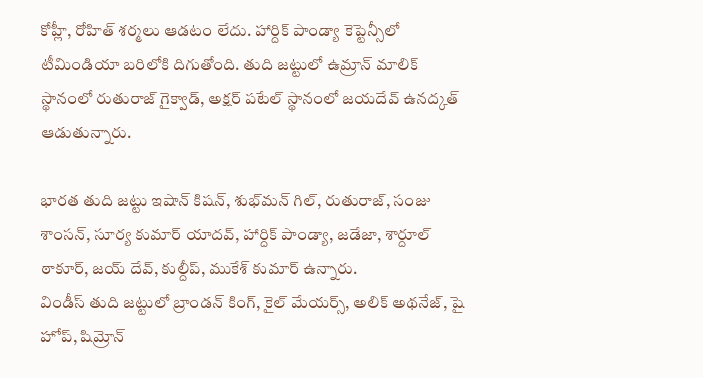కోహ్లీ, రోహిత్ శర్మలు ఆడటం లేదు. హార్దిక్ పాండ్యా కెప్టెన్సీలో టీమిండియా బరిలోకి దిగుతోంది. తుది జట్టులో ఉమ్రాన్ మాలిక్ స్థానంలో రుతురాజ్ గైక్వాడ్, అక్షర్ పటేల్ స్థానంలో జయదేవ్ ఉనద్కత్ ఆడుతున్నారు.

భారత తుది జట్టు ఇషాన్ కిషన్, శుభ్‌మన్ గిల్, రుతురాజ్, సంజు శాంసన్, సూర్య కుమార్ యాదవ్, హార్దిక్ పాండ్యా, జడేజా, శార్దూల్ ఠాకూర్, జయ్ దేవ్, కుల్దీప్, ముకేశ్ కుమార్ ఉన్నారు.
విండీస్ తుది జట్టులో బ్రాండన్ కింగ్, కైల్ మేయర్స్, అలిక్ అథనేజ్, షై హోప్, షిమ్రోన్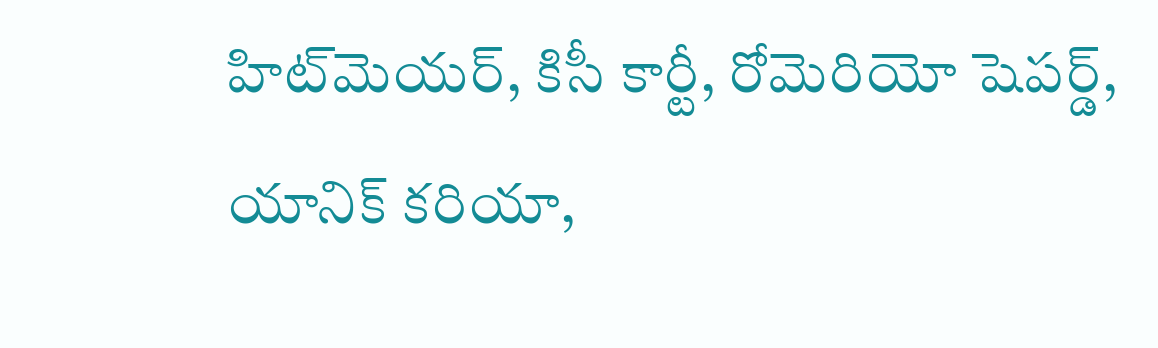హిట్‌మెయర్, కిసీ కార్టీ, రోమెరియో షెపర్డ్, యానిక్ కరియా,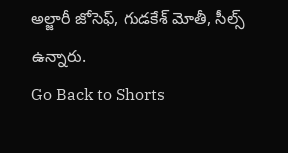అల్జారీ జోసెఫ్, గుడకేశ్ మోతీ, సీల్స్ ఉన్నారు.
Go Back to Shorts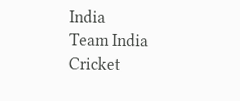India
Team India
Cricket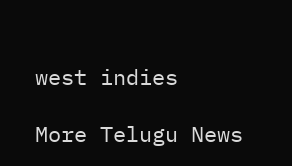west indies

More Telugu News